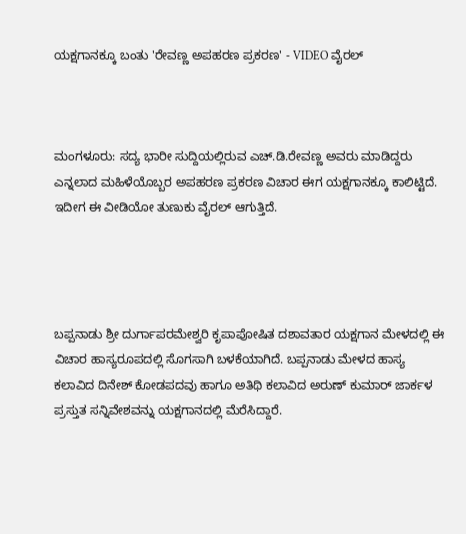ಯಕ್ಷಗಾನಕ್ಕೂ ಬಂತು 'ರೇವಣ್ಣ ಅಪಹರಣ ಪ್ರಕರಣ' - VIDEO ವೈರಲ್



ಮಂಗಳೂರು: ಸದ್ಯ ಭಾರೀ ಸುದ್ದಿಯಲ್ಲಿರುವ ಎಚ್.ಡಿ.ರೇವಣ್ಣ ಅವರು ಮಾಡಿದ್ದರು ಎನ್ನಲಾದ ಮಹಿಳೆಯೊಬ್ಬರ ಅಪಹರಣ ಪ್ರಕರಣ ವಿಚಾರ ಈಗ ಯಕ್ಷಗಾನಕ್ಕೂ ಕಾಲಿಟ್ಟಿದೆ. ಇದೀಗ ಈ ವೀಡಿಯೋ ತುಣುಕು ವೈರಲ್ ಆಗುತ್ತಿದೆ.




ಬಪ್ಪನಾಡು ಶ್ರೀ ದುರ್ಗಾಪರಮೇಶ್ವರಿ ಕೃಪಾಪೋಷಿತ ದಶಾವತಾರ ಯಕ್ಷಗಾನ ಮೇಳದಲ್ಲಿ ಈ ವಿಚಾರ ಹಾಸ್ಯರೂಪದಲ್ಲಿ ಸೊಗಸಾಗಿ ಬಳಕೆಯಾಗಿದೆ. ಬಪ್ಪನಾಡು ಮೇಳದ ಹಾಸ್ಯ ಕಲಾವಿದ ದಿನೇಶ್ ಕೋಡಪದವು ಹಾಗೂ ಅತಿಥಿ ಕಲಾವಿದ ಅರುಣ್ ಕುಮಾರ್ ಜಾರ್ಕಳ ಪ್ರಸ್ತುತ ಸನ್ನಿವೇಶವನ್ನು ಯಕ್ಷಗಾನದಲ್ಲಿ ಮೆರೆಸಿದ್ದಾರೆ.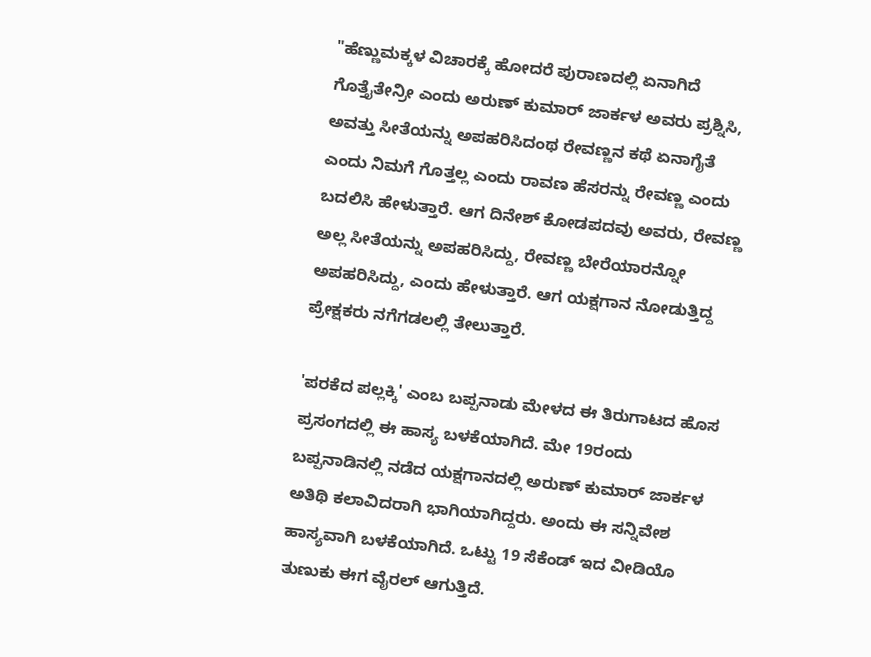"ಹೆಣ್ಣುಮಕ್ಕಳ ವಿಚಾರಕ್ಕೆ ಹೋದರೆ ಪುರಾಣದಲ್ಲಿ ಏನಾಗಿದೆ ಗೊತ್ತೈತೇನ್ರೀ ಎಂದು ಅರುಣ್ ಕುಮಾರ್ ಜಾರ್ಕಳ ಅವರು ಪ್ರಶ್ನಿಸಿ, ಅವತ್ತು ಸೀತೆಯನ್ನು ಅಪಹರಿಸಿದಂಥ ರೇವಣ್ಣನ ಕಥೆ ಏನಾಗೈತೆ ಎಂದು ನಿಮಗೆ ಗೊತ್ತಲ್ಲ ಎಂದು ರಾವಣ ಹೆಸರನ್ನು ರೇವಣ್ಣ ಎಂದು ಬದಲಿಸಿ ಹೇಳುತ್ತಾರೆ. ಆಗ ದಿನೇಶ್ ಕೋಡಪದವು ಅವರು, ರೇವಣ್ಣ ಅಲ್ಲ ಸೀತೆಯನ್ನು ಅಪಹರಿಸಿದ್ದು, ರೇವಣ್ಣ ಬೇರೆಯಾರನ್ನೋ ಅಪಹರಿಸಿದ್ದು, ಎಂದು ಹೇಳುತ್ತಾರೆ‌. ಆಗ ಯಕ್ಷಗಾನ ನೋಡುತ್ತಿದ್ದ ಪ್ರೇಕ್ಷಕರು ನಗೆಗಡಲಲ್ಲಿ ತೇಲುತ್ತಾರೆ‌.

'ಪರಕೆದ ಪಲ್ಲಕ್ಕಿ' ಎಂಬ ಬಪ್ಪನಾಡು ಮೇಳದ ಈ ತಿರುಗಾಟದ ಹೊಸ ಪ್ರಸಂಗದಲ್ಲಿ ಈ ಹಾಸ್ಯ ಬಳಕೆಯಾಗಿದೆ. ಮೇ 19ರಂದು ಬಪ್ಪನಾಡಿನಲ್ಲಿ ನಡೆದ ಯಕ್ಷಗಾನದಲ್ಲಿ ಅರುಣ್ ಕುಮಾರ್ ಜಾರ್ಕಳ ಅತಿಥಿ ಕಲಾವಿದರಾಗಿ ಭಾಗಿಯಾಗಿದ್ದರು‌‌. ಅಂದು ಈ ಸನ್ನಿವೇಶ ಹಾಸ್ಯವಾಗಿ ಬಳಕೆಯಾಗಿದೆ. ಒಟ್ಟು 19 ಸೆಕೆಂಡ್ ಇದ ವೀಡಿಯೊ ತುಣುಕು ಈಗ ವೈರಲ್ ಆಗುತ್ತಿದೆ.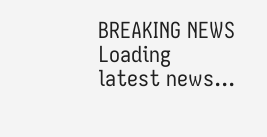BREAKING NEWS
Loading latest news...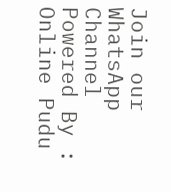Join our WhatsApp Channel Powered By : Online Pudu